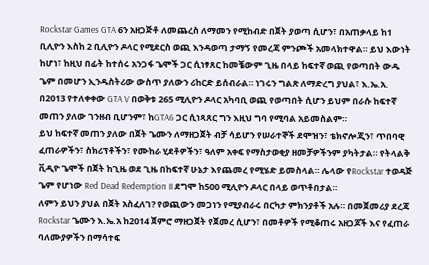Rockstar Games GTA 6ን አዘጋጅቶ ለመጨረስ ለማመን የሚከብድ በጀት ያወጣ ሲሆን፣ በአጠቃላይ ከ1 ቢሊዮን እስከ 2 ቢሊዮን ዶላር የሚደርስ ወጪ እንዳወጣ ታማኝ የመረጃ ምንጮች አመላክተዋል። ይህ እውነት ከሆነ፣ ከዚህ በፊት ከተሰሩ አንጋፋ ጌሞች ጋር ሲነፃጸር ከመቼውም ጊዜ በላይ ከፍተኛ ወጪ የወጣበት ውዱ ጌም በመሆን ኢንዱስትሪው ውስጥ ያለውን ሪከርድ ይሰብራል። ነገሩን ግልጽ ለማድረግ ያህል፣ እ.ኤ.አ. በ2013 የተለቀቀው GTA V በወቅቱ 265 ሚሊዮን ዶላር አካባቢ ወጪ የወጣበት ሲሆን ይህም በራሱ ከፍተኛ መጠን ያለው ገንዘብ ቢሆንም፣ ከGTA6 ጋር ሲነጻጸር ግን እዚህ ግባ የሚባል አይመስልም።
ይህ ከፍተኛ መጠን ያለው በጀት ጌሙን ለማዘጋጀት ብቻ ሳይሆን የሠራተኞች ደሞዝን፣ ቴክኖሎጂን፣ ጥበባዊ ፈጠራዎችን፣ ስክሪፕቶችን፣ የሙከራ ሂደቶዎችን፣ ዓለም አቀፍ የማስታወቂያ ዘመቻዎችንም ያካትታል። የትላልቅ ቪዲዮ ጌሞች በጀት ከጊዜ ወደ ጊዜ በከፍተኛ ሁኔታ እየጨመረ የሚሄድ ይመስላል። ሌላው የRockstar ተወዳጅ ጌም የሆነው Red Dead Redemption II ደግሞ ከ500 ሚሊዮን ዶላር በላይ ወጥቶበታል።
ለምን ይህን ያህል በጀት አስፈለገ? የወጪውን መጋነን የሚያብራሩ በርካታ ምክንያቶች አሉ። በመጀመሪያ ደረጃ Rockstar ጌሙን እ.ኤ.አ ከ2014 ጀምሮ ማዘጋጀት የጀመረ ሲሆን፣ በመቶዎች የሚቆጠሩ አዘጋጆች እና የፈጠራ ባለሙያዎችን በማሳተፍ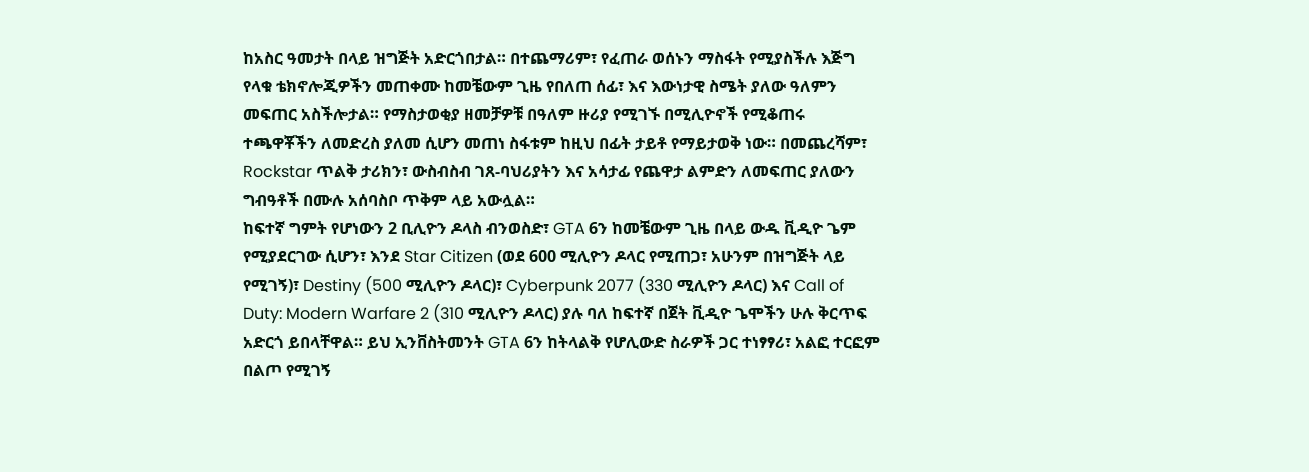ከአስር ዓመታት በላይ ዝግጅት አድርጎበታል። በተጨማሪም፣ የፈጠራ ወሰኑን ማስፋት የሚያስችሉ እጅግ የላቁ ቴክኖሎጂዎችን መጠቀሙ ከመቼውም ጊዜ የበለጠ ሰፊ፣ እና እውነታዊ ስሜት ያለው ዓለምን መፍጠር አስችሎታል። የማስታወቂያ ዘመቻዎቹ በዓለም ዙሪያ የሚገኙ በሚሊዮኖች የሚቆጠሩ ተጫዋቾችን ለመድረስ ያለመ ሲሆን መጠነ ስፋቱም ከዚህ በፊት ታይቶ የማይታወቅ ነው። በመጨረሻም፣ Rockstar ጥልቅ ታሪክን፣ ውስብስብ ገጸ-ባህሪያትን እና አሳታፊ የጨዋታ ልምድን ለመፍጠር ያለውን ግብዓቶች በሙሉ አሰባስቦ ጥቅም ላይ አውሏል።
ከፍተኛ ግምት የሆነውን 2 ቢሊዮን ዶላስ ብንወስድ፣ GTA 6ን ከመቼውም ጊዜ በላይ ውዱ ቪዲዮ ጌም የሚያደርገው ሲሆን፣ እንደ Star Citizen (ወደ 600 ሚሊዮን ዶላር የሚጠጋ፣ አሁንም በዝግጅት ላይ የሚገኝ)፣ Destiny (500 ሚሊዮን ዶላር)፣ Cyberpunk 2077 (330 ሚሊዮን ዶላር) እና Call of Duty: Modern Warfare 2 (310 ሚሊዮን ዶላር) ያሉ ባለ ከፍተኛ በጀት ቪዲዮ ጌሞችን ሁሉ ቅርጥፍ አድርጎ ይበላቸዋል። ይህ ኢንቨስትመንት GTA 6ን ከትላልቅ የሆሊውድ ስራዎች ጋር ተነፃፃሪ፣ አልፎ ተርፎም በልጦ የሚገኝ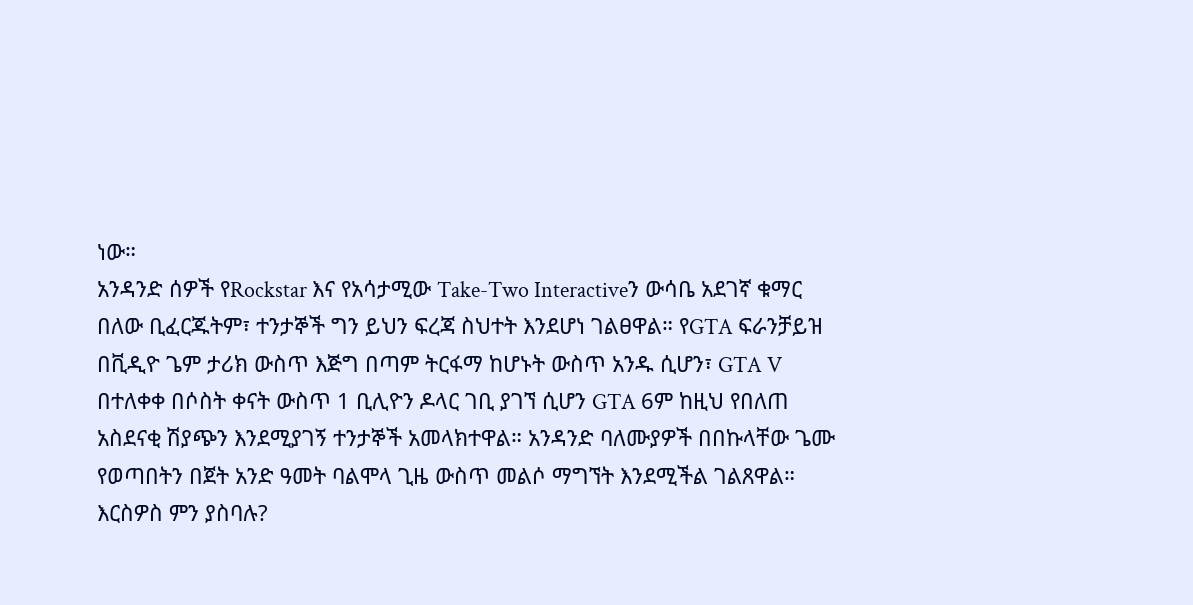ነው።
አንዳንድ ሰዎች የRockstar እና የአሳታሚው Take-Two Interactiveን ውሳቤ አደገኛ ቁማር በለው ቢፈርጁትም፣ ተንታኞች ግን ይህን ፍረጃ ስህተት እንደሆነ ገልፀዋል። የGTA ፍራንቻይዝ በቪዲዮ ጌም ታሪክ ውስጥ እጅግ በጣም ትርፋማ ከሆኑት ውስጥ አንዱ ሲሆን፣ GTA V በተለቀቀ በሶስት ቀናት ውስጥ 1 ቢሊዮን ዶላር ገቢ ያገኘ ሲሆን GTA 6ም ከዚህ የበለጠ አስደናቂ ሽያጭን እንደሚያገኝ ተንታኞች አመላክተዋል። አንዳንድ ባለሙያዎች በበኩላቸው ጌሙ የወጣበትን በጀት አንድ ዓመት ባልሞላ ጊዜ ውስጥ መልሶ ማግኘት እንደሚችል ገልጸዋል።
እርስዎስ ምን ያስባሉ?